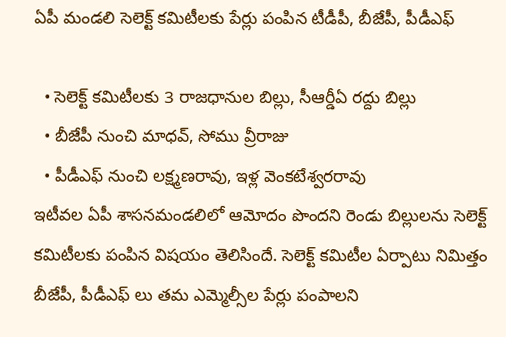ఏపీ మండలి సెలెక్ట్ కమిటీలకు పేర్లు పంపిన టీడీపీ, బీజేపీ, పీడీఎఫ్

  • సెలెక్ట్ కమిటీలకు 3 రాజధానుల బిల్లు, సీఆర్డీఏ రద్దు బిల్లు
  • బీజేపీ నుంచి మాధవ్, సోము వ్రీరాజు
  • పీడీఎఫ్ నుంచి లక్ష్మణరావు, ఇళ్ల వెంకటేశ్వరరావు
ఇటీవల ఏపీ శాసనమండలిలో ఆమోదం పొందని రెండు బిల్లులను సెలెక్ట్ కమిటీలకు పంపిన విషయం తెలిసిందే. సెలెక్ట్ కమిటీల ఏర్పాటు నిమిత్తం బీజేపీ, పీడీఎఫ్ లు తమ ఎమ్మెల్సీల పేర్లు పంపాలని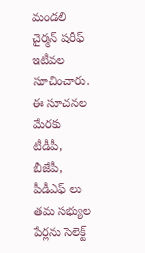మండలి చైర్మన్ షరీఫ్ ఇటీవల సూచించారు. ఈ సూచనల మేరకు టీడీపీ, బీజేపీ, పీడీఎఫ్ లు తమ సభ్యుల పేర్లను సెలెక్ట్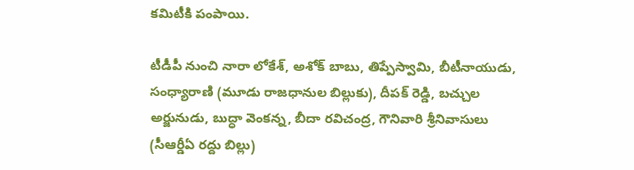కమిటీకి పంపాయి.

టీడీపీ నుంచి నారా లోకేశ్, అశోక్ బాబు, తిప్పేస్వామి, బీటీనాయుడు, సంధ్యారాణి (మూడు రాజధానుల బిల్లుకు), దీపక్ రెడ్డి, బచ్చుల అర్జునుడు, బుద్ధా వెంకన్న, బీదా రవిచంద్ర, గౌనివారి శ్రీనివాసులు (సీఆర్డీఏ రద్దు బిల్లు)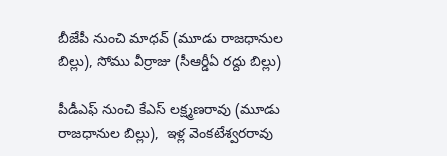బీజేపీ నుంచి మాధవ్ (మూడు రాజధానుల బిల్లు), సోము వీర్రాజు (సీఆర్డీఏ రద్దు బిల్లు)

పీడీఎఫ్ నుంచి కేఎస్ లక్ష్మణరావు (మూడు రాజధానుల బిల్లు),  ఇళ్ల వెంకటేశ్వరరావు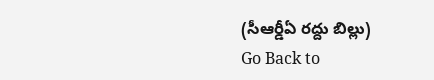(సీఆర్డీఏ రద్దు బిల్లు)
Go Back to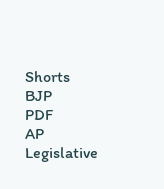Shorts
BJP
PDF
AP Legislative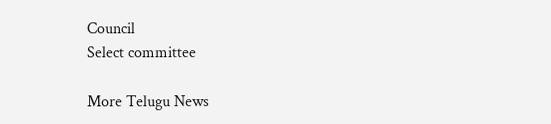Council
Select committee

More Telugu News